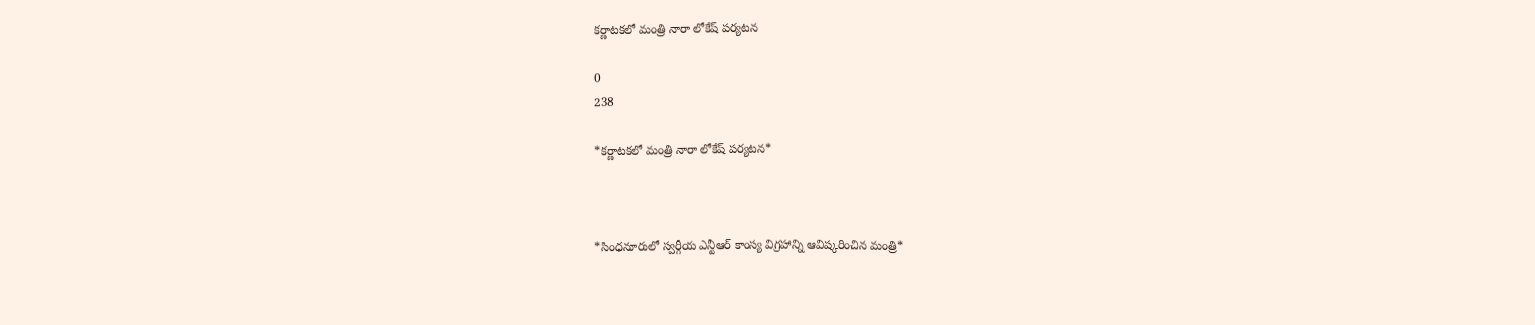కర్ణాటకలో మంత్రి నారా లోకేష్ పర్యటన

0
238

*కర్ణాటకలో మంత్రి నారా లోకేష్ పర్యటన*



*సింధనూరులో స్వర్గీయ ఎన్టీఆర్ కాంస్య విగ్రహాన్ని ఆవిష్కరించిన మంత్రి*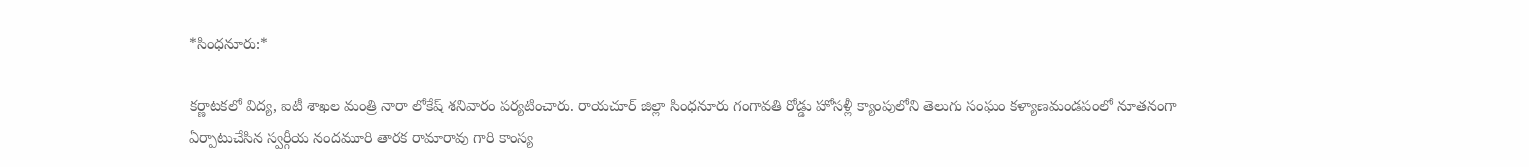*సింధనూరు:*

కర్ణాటకలో విద్య, ఐటీ శాఖల మంత్రి నారా లోకేష్ శనివారం పర్యటించారు. రాయచూర్ జిల్లా సింధనూరు గంగావతి రోడ్డు హోసళ్లీ క్యాంపులోని తెలుగు సంఘం కళ్యాణమండపంలో నూతనంగా ఏర్పాటుచేసిన స్వర్గీయ నందమూరి తారక రామారావు గారి కాంస్య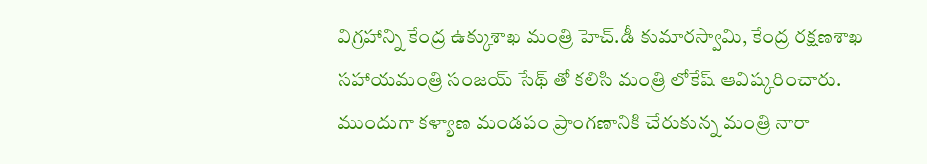విగ్రహాన్ని కేంద్ర ఉక్కుశాఖ మంత్రి హెచ్.డీ కుమారస్వామి, కేంద్ర రక్షణశాఖ సహాయమంత్రి సంజయ్ సేథ్ తో కలిసి మంత్రి లోకేష్ ఆవిష్కరించారు. ముందుగా కళ్యాణ మండపం ప్రాంగణానికి చేరుకున్న మంత్రి నారా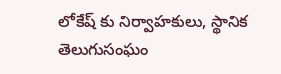లోకేష్ కు నిర్వాహకులు, స్థానిక తెలుగుసంఘం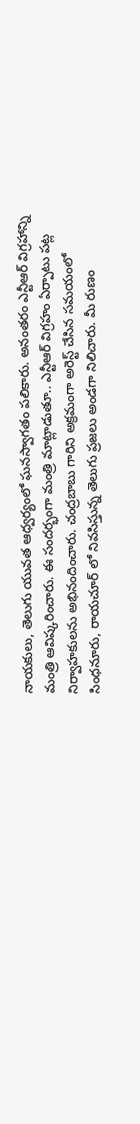నాయకులు, తెలుగు యువత ఆధ్వర్యంలో ఘనస్వాగతం పలికారు. అనంతరం ఎన్టీఆర్ విగ్రహాన్ని మంత్రి ఆవిష్కరించారు. ఈ సందర్భంగా మంత్రి మాట్లాడుతూ.. ఎన్టీఆర్ విగ్రహం ఏర్పాటు పట్ల నిర్వాహకులను అభినందించారు. చంద్రబాబు గారిని అక్రమంగా అరెస్ట్ చేసిన సమయంలో సింధనూరు, రాయచూర్ లో నివసిస్తున్న తెలుగు ప్రజలు అండగా నిలిచారు. మీ రుణం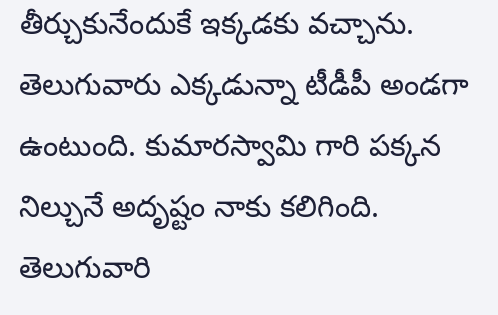తీర్చుకునేందుకే ఇక్కడకు వచ్చాను. తెలుగువారు ఎక్కడున్నా టీడీపీ అండగా ఉంటుంది. కుమారస్వామి గారి పక్కన నిల్చునే అదృష్టం నాకు కలిగింది. తెలుగువారి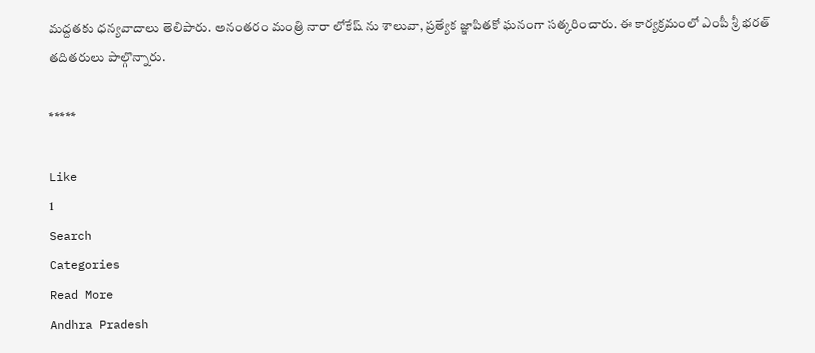మద్దతకు ధన్యవాదాలు తెలిపారు. అనంతరం మంత్రి నారా లోకేష్ ను శాలువా, ప్రత్యేక జ్ఞాపితకో ఘనంగా సత్కరించారు. ఈ కార్యక్రమంలో ఎంపీ శ్రీ భరత్ తదితరులు పాల్గొన్నారు.

*****

Like
1
Search
Categories
Read More
Andhra Pradesh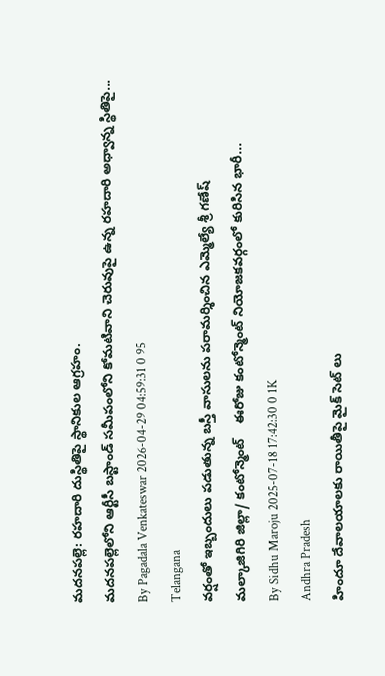మదనపల్లె: రహదారి దుస్థితిపై స్థానికుల ఆగ్రహం.
మదనపల్లెలోని ఆర్టీసీ బస్టాండ్ సమీపంలోని కోమటివాని చెరువుపై ఉన్న రహదారి అధ్వాన్న స్థితిపై...
By Pagadala Venkateswar 2026-04-29 04:59:31 0 95
Telangana
వర్షంతో ఇబ్బందులు పడుతున్న బస్తీ వాసులను పరామర్శించిన ఎమ్మెల్యే శ్రీ గణేష్
మల్కాజిగిరి జిల్లా/ కంటోన్మెంట్    ఈరోజు కంటోన్మెంట్ నియోజకవర్గంలో కురిసిన భారీ...
By Sidhu Maroju 2025-07-18 17:42:30 0 1K
Andhra Pradesh
హిందూ దేవాలయాలకు రాయితీపై మైక్ సెట్ లు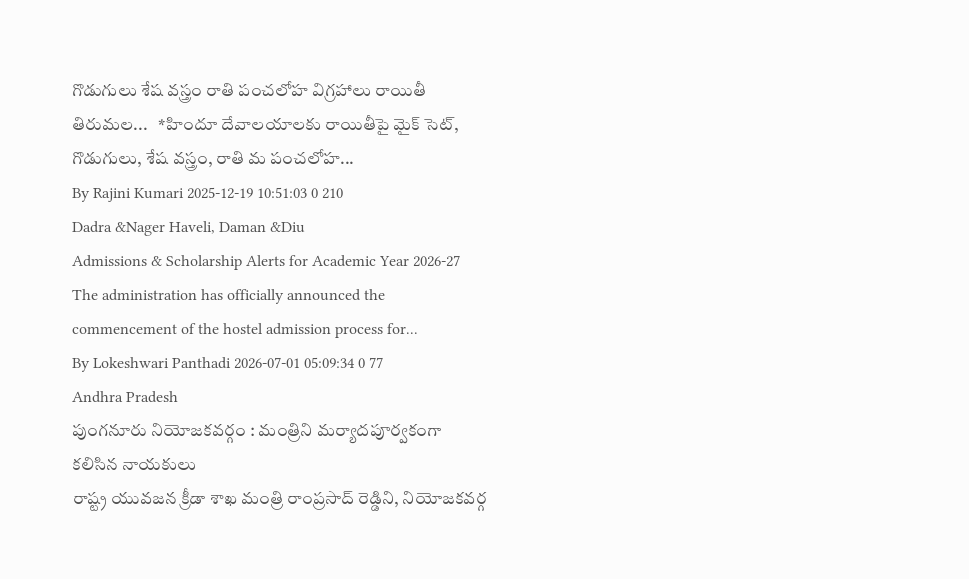గొడుగులు శేష వస్త్రం రాతి పంచలోహ విగ్రహాలు రాయితీ
తిరుమల...   *హిందూ దేవాలయాలకు రాయితీపై మైక్ సెట్, గొడుగులు, శేష వస్త్రం, రాతి మ పంచలోహ...
By Rajini Kumari 2025-12-19 10:51:03 0 210
Dadra &Nager Haveli, Daman &Diu
Admissions & Scholarship Alerts for Academic Year 2026-27
The administration has officially announced the commencement of the hostel admission process for...
By Lokeshwari Panthadi 2026-07-01 05:09:34 0 77
Andhra Pradesh
పుంగనూరు నియోజకవర్గం : మంత్రిని మర్యాదపూర్వకంగా కలిసిన నాయకులు
రాష్ట్ర యువజన క్రీడా శాఖ మంత్రి రాంప్రసాద్ రెడ్డిని, నియోజకవర్గ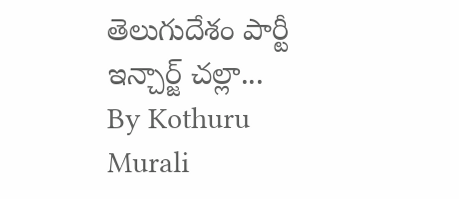తెలుగుదేశం పార్టీ ఇన్చార్జ్ చల్లా...
By Kothuru Murali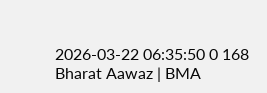2026-03-22 06:35:50 0 168
Bharat Aawaz | BMA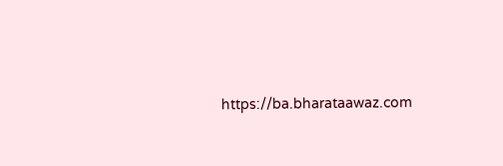https://ba.bharataawaz.com